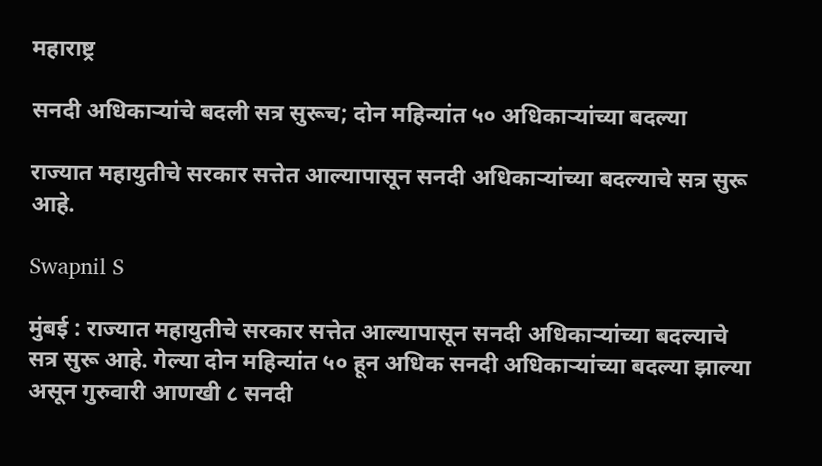महाराष्ट्र

सनदी अधिकाऱ्यांचे बदली सत्र सुरूच; दोन महिन्यांत ५० अधिकाऱ्यांच्या बदल्या

राज्यात महायुतीचे सरकार सत्तेत आल्यापासून सनदी अधिकाऱ्यांच्या बदल्याचे सत्र सुरू आहे.

Swapnil S

मुंबई : राज्यात महायुतीचे सरकार सत्तेत आल्यापासून सनदी अधिकाऱ्यांच्या बदल्याचे सत्र सुरू आहे. गेल्या दोन महिन्यांत ५० हून अधिक सनदी अधिकाऱ्यांच्या बदल्या झाल्या असून गुरुवारी आणखी ८ सनदी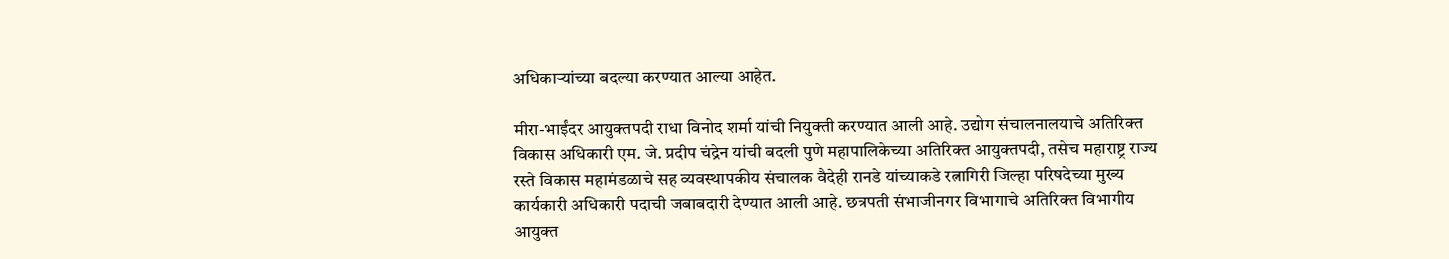अधिकाऱ्यांच्या बदल्या करण्यात आल्या आहेत.

मीरा-भाईंदर आयुक्तपदी राधा विनोद शर्मा यांची नियुक्ती करण्यात आली आहे. उद्योग संचालनालयाचे अतिरिक्त विकास अधिकारी एम. जे. प्रदीप चंद्रेन यांची बदली पुणे महापालिकेच्या अतिरिक्त आयुक्तपदी, तसेच महाराष्ट्र राज्य रस्ते विकास महामंडळाचे सह व्यवस्थापकीय संचालक वैदेही रानडे यांच्याकडे रत्नागिरी जिल्हा परिषदेच्या मुख्य कार्यकारी अधिकारी पदाची जबाबदारी देण्यात आली आहे. छत्रपती संभाजीनगर विभागाचे अतिरिक्त विभागीय आयुक्त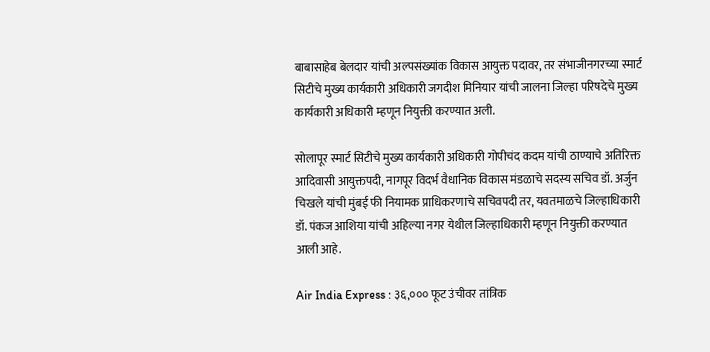बाबासाहेब बेलदार यांची अल्पसंख्यांक विकास आयुक्त पदावर, तर संभाजीनगरच्या स्मार्ट सिटीचे मुख्य कार्यकारी अधिकारी जगदीश मिनियार यांची जालना जिल्हा परिषदेचे मुख्य कार्यकारी अधिकारी म्हणून नियुक्ती करण्यात अली.

सोलापूर स्मार्ट सिटीचे मुख्य कार्यकारी अधिकारी गोपीचंद कदम यांची ठाण्याचे अतिरिक्त आदिवासी आयुक्तपदी, नागपूर विदर्भ वैधानिक विकास मंडळाचे सदस्य सचिव डॉ. अर्जुन चिखले यांची मुंबई फी नियामक प्राधिकरणाचे सचिवपदी तर, यवतमाळचे जिल्हाधिकारी डॉ. पंकज आशिया यांची अहिल्या नगर येथील जिल्हाधिकारी म्हणून नियुक्ती करण्यात आली आहे.

Air India Express : ३६,००० फूट उंचीवर तांत्रिक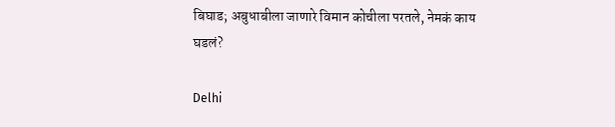बिघाड; अबुधाबीला जाणारे विमान कोचीला परतले, नेमकं काय घडलं?

Delhi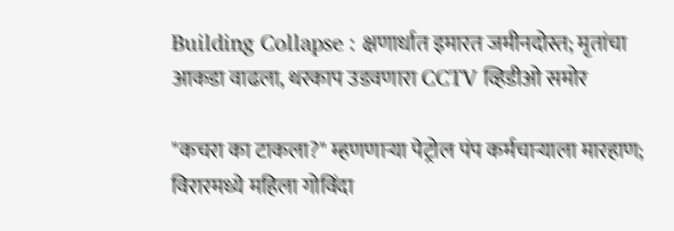Building Collapse : क्षणार्धात इमारत जमीनदोस्त; मृतांचा आकडा वाढला, थरकाप उडवणारा CCTV व्हिडीओ समोर

"कचरा का टाकला?" म्हणणाऱ्या पेट्रोल पंप कर्मचाऱ्याला मारहाण; विरारमध्ये महिला गोविंदा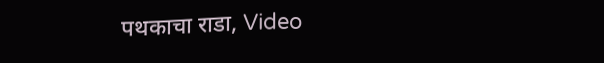पथकाचा राडा, Video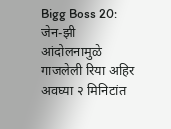Bigg Boss 20: जेन-झी आंदोलनामुळे गाजलेली रिया अहिर अवघ्या २ मिनिटांत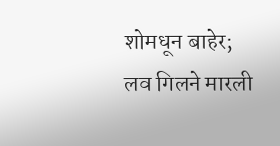शोमधून बाहेर; लव गिलने मारली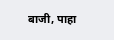बाजी, पाहा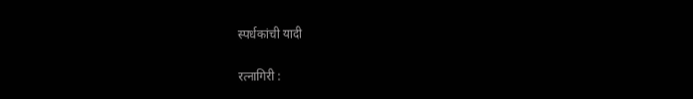स्पर्धकांची यादी

रत्नागिरी :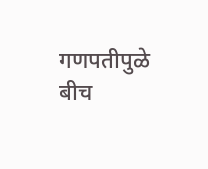गणपतीपुळे बीच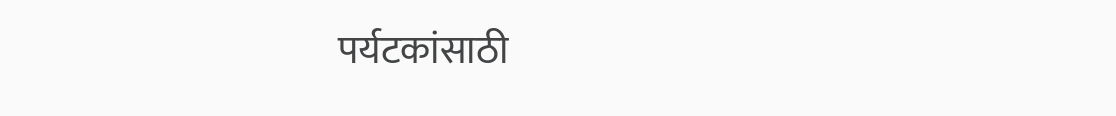पर्यटकांसाठी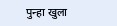पुन्हा खुला